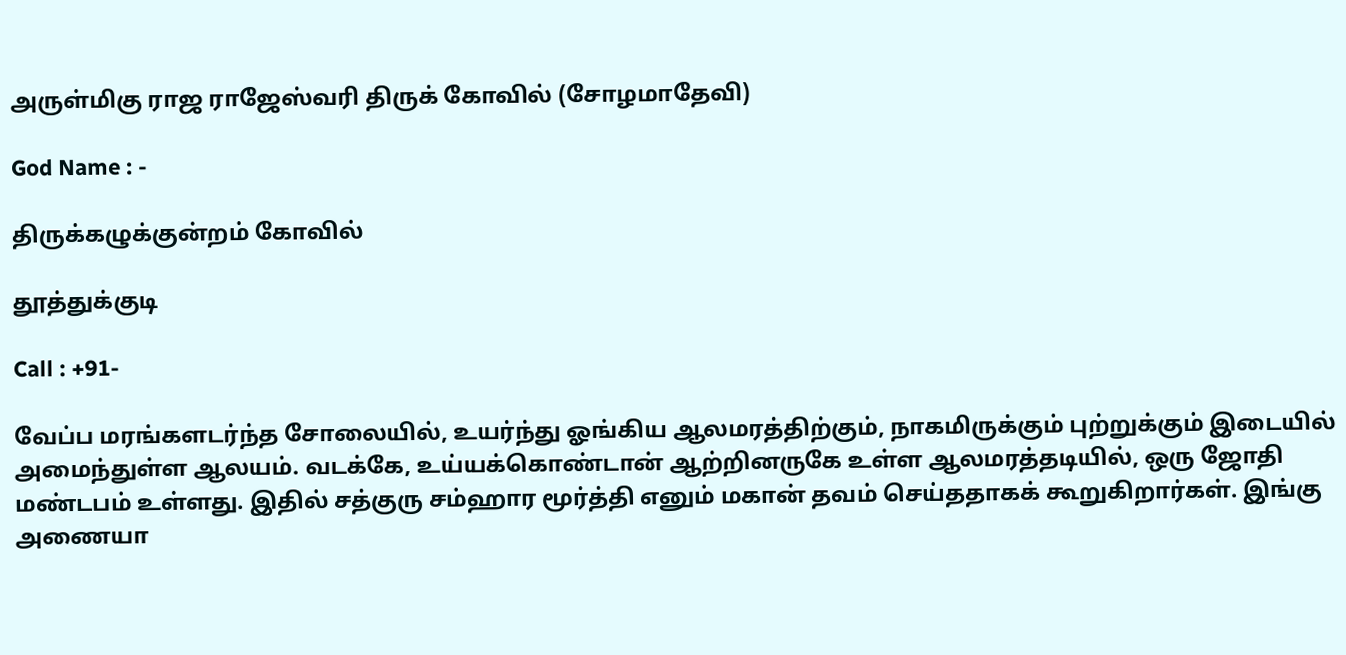அருள்மிகு ராஜ ராஜேஸ்வரி திருக் கோவில் (சோழமாதேவி)

God Name : -

திருக்கழுக்குன்றம் கோவில்

தூத்துக்குடி

Call : +91-

வேப்ப மரங்களடர்ந்த சோலையில், உயர்ந்து ஓங்கிய ஆலமரத்திற்கும், நாகமிருக்கும் புற்றுக்கும் இடையில் அமைந்துள்ள ஆலயம். வடக்கே, உய்யக்கொண்டான் ஆற்றினருகே உள்ள ஆலமரத்தடியில், ஒரு ஜோதி மண்டபம் உள்ளது. இதில் சத்குரு சம்ஹார மூர்த்தி எனும் மகான் தவம் செய்ததாகக் கூறுகிறார்கள். இங்கு அணையா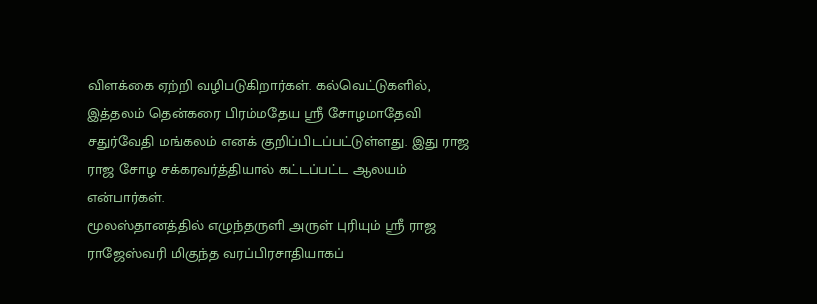விளக்கை ஏற்றி வழிபடுகிறார்கள். கல்வெட்டுகளில், இத்தலம் தென்கரை பிரம்மதேய ஸ்ரீ சோழமாதேவி சதுர்வேதி மங்கலம் எனக் குறிப்பிடப்பட்டுள்ளது. இது ராஜ ராஜ சோழ சக்கரவர்த்தியால் கட்டப்பட்ட ஆலயம் என்பார்கள்.
மூலஸ்தானத்தில் எழுந்தருளி அருள் புரியும் ஸ்ரீ ராஜ ராஜேஸ்வரி மிகுந்த வரப்பிரசாதியாகப்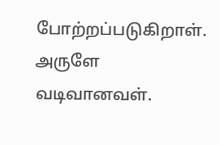போற்றப்படுகிறாள். அருளே வடிவானவள்.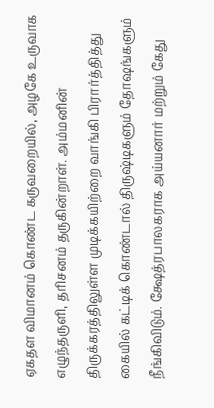ஏகதள விமானம் கொண்ட கருவறையில், அழகே உருவாக எழுந்தருளி, தரிசனம் தருகின்றாள். அம்மனின் திருக்கரத்திலுள்ள முடிக்கயிற்றை வாங்கி பிரார்த்தித்து கையில் கட்டிக் கொண்டால் திருஷ்டிகளும் தோஷங்களும் நீங்கிவிடும். க்ஷேத்ரபாலகராக அய்யனார் மற்றும் கேது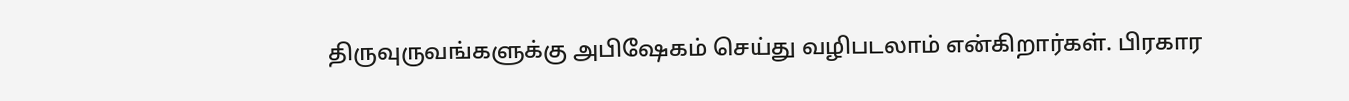திருவுருவங்களுக்கு அபிஷேகம் செய்து வழிபடலாம் என்கிறார்கள். பிரகார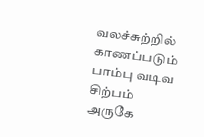வலச்சுற்றில் காணப்படும் பாம்பு வடிவ சிற்பம் அருகே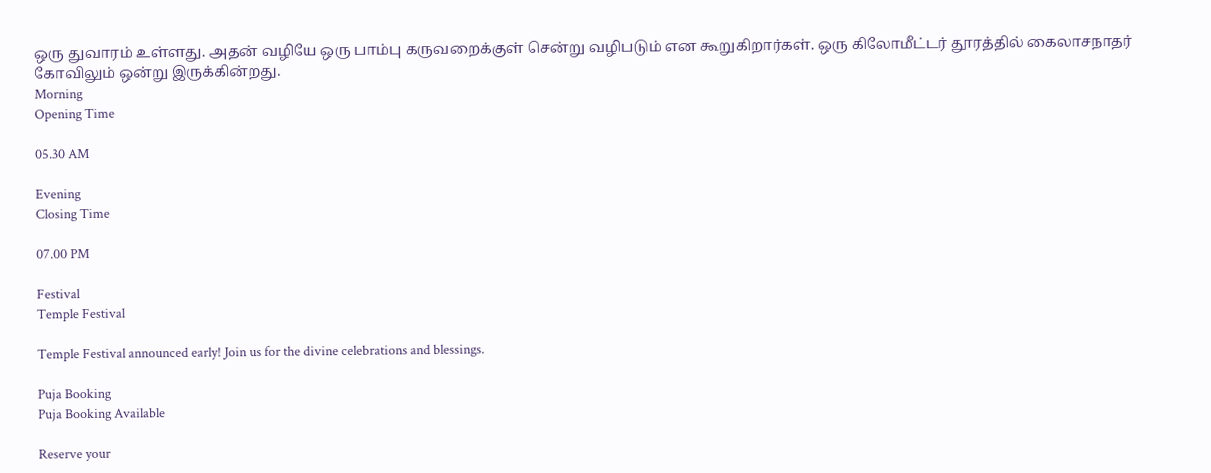ஒரு துவாரம் உள்ளது. அதன் வழியே ஒரு பாம்பு கருவறைக்குள் சென்று வழிபடும் என கூறுகிறார்கள். ஒரு கிலோமீட்டர் தூரத்தில் கைலாசநாதர் கோவிலும் ஒன்று இருக்கின்றது.
Morning
Opening Time

05.30 AM

Evening
Closing Time

07.00 PM

Festival
Temple Festival

Temple Festival announced early! Join us for the divine celebrations and blessings.

Puja Booking
Puja Booking Available

Reserve your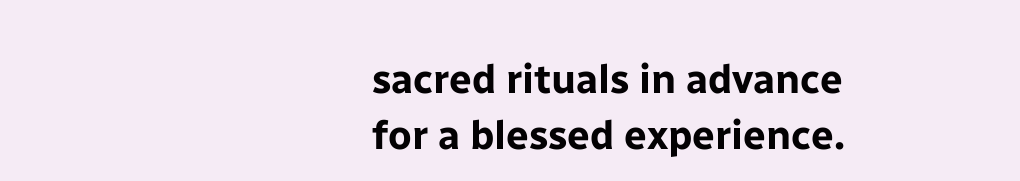sacred rituals in advance for a blessed experience.